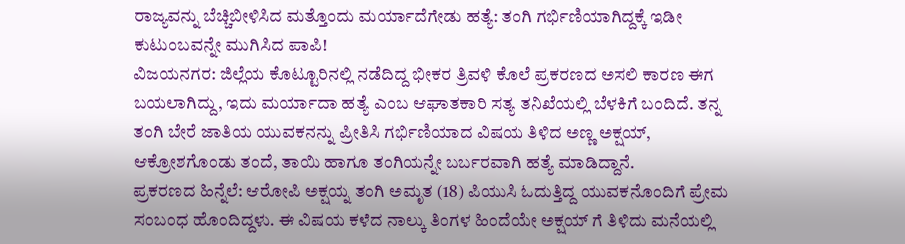ರಾಜ್ಯವನ್ನು ಬೆಚ್ಚಿಬೀಳಿಸಿದ ಮತ್ತೊಂದು ಮರ್ಯಾದೆಗೇಡು ಹತ್ಯೆ: ತಂಗಿ ಗರ್ಭಿಣಿಯಾಗಿದ್ದಕ್ಕೆ ಇಡೀ ಕುಟುಂಬವನ್ನೇ ಮುಗಿಸಿದ ಪಾಪಿ!
ವಿಜಯನಗರ: ಜಿಲ್ಲೆಯ ಕೊಟ್ಟೂರಿನಲ್ಲಿ ನಡೆದಿದ್ದ ಭೀಕರ ತ್ರಿವಳಿ ಕೊಲೆ ಪ್ರಕರಣದ ಅಸಲಿ ಕಾರಣ ಈಗ ಬಯಲಾಗಿದ್ದು, ಇದು ಮರ್ಯಾದಾ ಹತ್ಯೆ ಎಂಬ ಆಘಾತಕಾರಿ ಸತ್ಯ ತನಿಖೆಯಲ್ಲಿ ಬೆಳಕಿಗೆ ಬಂದಿದೆ. ತನ್ನ ತಂಗಿ ಬೇರೆ ಜಾತಿಯ ಯುವಕನನ್ನು ಪ್ರೀತಿಸಿ ಗರ್ಭಿಣಿಯಾದ ವಿಷಯ ತಿಳಿದ ಅಣ್ಣ ಅಕ್ಷಯ್, ಆಕ್ರೋಶಗೊಂಡು ತಂದೆ, ತಾಯಿ ಹಾಗೂ ತಂಗಿಯನ್ನೇ ಬರ್ಬರವಾಗಿ ಹತ್ಯೆ ಮಾಡಿದ್ದಾನೆ.
ಪ್ರಕರಣದ ಹಿನ್ನೆಲೆ: ಆರೋಪಿ ಅಕ್ಷಯ್ನ ತಂಗಿ ಅಮೃತ (18) ಪಿಯುಸಿ ಓದುತ್ತಿದ್ದ ಯುವಕನೊಂದಿಗೆ ಪ್ರೇಮ ಸಂಬಂಧ ಹೊಂದಿದ್ದಳು. ಈ ವಿಷಯ ಕಳೆದ ನಾಲ್ಕು ತಿಂಗಳ ಹಿಂದೆಯೇ ಅಕ್ಷಯ್ ಗೆ ತಿಳಿದು ಮನೆಯಲ್ಲಿ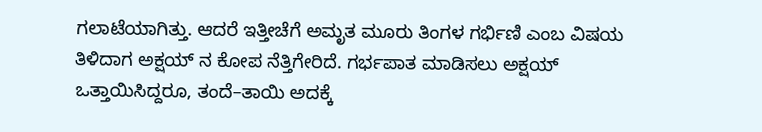ಗಲಾಟೆಯಾಗಿತ್ತು. ಆದರೆ ಇತ್ತೀಚೆಗೆ ಅಮೃತ ಮೂರು ತಿಂಗಳ ಗರ್ಭಿಣಿ ಎಂಬ ವಿಷಯ ತಿಳಿದಾಗ ಅಕ್ಷಯ್ ನ ಕೋಪ ನೆತ್ತಿಗೇರಿದೆ. ಗರ್ಭಪಾತ ಮಾಡಿಸಲು ಅಕ್ಷಯ್ ಒತ್ತಾಯಿಸಿದ್ದರೂ, ತಂದೆ–ತಾಯಿ ಅದಕ್ಕೆ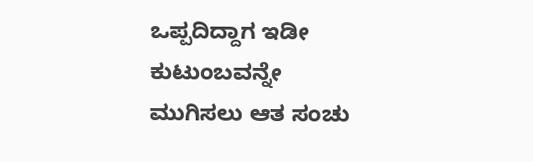ಒಪ್ಪದಿದ್ದಾಗ ಇಡೀ ಕುಟುಂಬವನ್ನೇ ಮುಗಿಸಲು ಆತ ಸಂಚು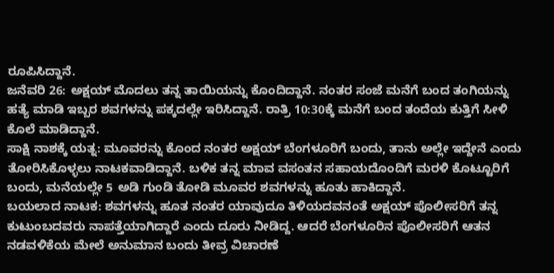ರೂಪಿಸಿದ್ದಾನೆ.
ಜನೆವರಿ 26: ಅಕ್ಷಯ್ ಮೊದಲು ತನ್ನ ತಾಯಿಯನ್ನು ಕೊಂದಿದ್ದಾನೆ. ನಂತರ ಸಂಜೆ ಮನೆಗೆ ಬಂದ ತಂಗಿಯನ್ನು ಹತ್ಯೆ ಮಾಡಿ ಇಬ್ಬರ ಶವಗಳನ್ನು ಪಕ್ಕದಲ್ಲೇ ಇರಿಸಿದ್ದಾನೆ. ರಾತ್ರಿ 10:30ಕ್ಕೆ ಮನೆಗೆ ಬಂದ ತಂದೆಯ ಕುತ್ತಿಗೆ ಸೀಳಿ ಕೊಲೆ ಮಾಡಿದ್ದಾನೆ.
ಸಾಕ್ಷಿ ನಾಶಕ್ಕೆ ಯತ್ನ: ಮೂವರನ್ನು ಕೊಂದ ನಂತರ ಅಕ್ಷಯ್ ಬೆಂಗಳೂರಿಗೆ ಬಂದು, ತಾನು ಅಲ್ಲೇ ಇದ್ದೇನೆ ಎಂದು ತೋರಿಸಿಕೊಳ್ಳಲು ನಾಟಕವಾಡಿದ್ದಾನೆ. ಬಳಿಕ ತನ್ನ ಮಾವ ವಸಂತನ ಸಹಾಯದೊಂದಿಗೆ ಮರಳಿ ಕೊಟ್ಟೂರಿಗೆ ಬಂದು, ಮನೆಯಲ್ಲೇ 5 ಅಡಿ ಗುಂಡಿ ತೋಡಿ ಮೂವರ ಶವಗಳನ್ನು ಹೂತು ಹಾಕಿದ್ದಾನೆ.
ಬಯಲಾದ ನಾಟಕ: ಶವಗಳನ್ನು ಹೂತ ನಂತರ ಯಾವುದೂ ತಿಳಿಯದವನಂತೆ ಅಕ್ಷಯ್ ಪೊಲೀಸರಿಗೆ ತನ್ನ ಕುಟುಂಬದವರು ನಾಪತ್ತೆಯಾಗಿದ್ದಾರೆ ಎಂದು ದೂರು ನೀಡಿದ್ದ. ಆದರೆ ಬೆಂಗಳೂರಿನ ಪೊಲೀಸರಿಗೆ ಆತನ ನಡವಳಿಕೆಯ ಮೇಲೆ ಅನುಮಾನ ಬಂದು ತೀವ್ರ ವಿಚಾರಣೆ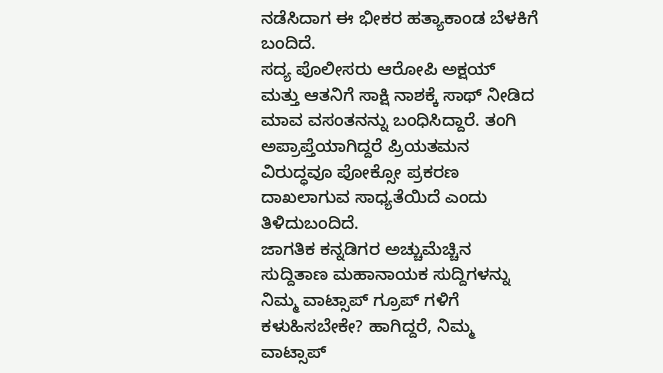ನಡೆಸಿದಾಗ ಈ ಭೀಕರ ಹತ್ಯಾಕಾಂಡ ಬೆಳಕಿಗೆ ಬಂದಿದೆ.
ಸದ್ಯ ಪೊಲೀಸರು ಆರೋಪಿ ಅಕ್ಷಯ್ ಮತ್ತು ಆತನಿಗೆ ಸಾಕ್ಷಿ ನಾಶಕ್ಕೆ ಸಾಥ್ ನೀಡಿದ ಮಾವ ವಸಂತನನ್ನು ಬಂಧಿಸಿದ್ದಾರೆ. ತಂಗಿ ಅಪ್ರಾಪ್ತೆಯಾಗಿದ್ದರೆ ಪ್ರಿಯತಮನ ವಿರುದ್ಧವೂ ಪೋಕ್ಸೋ ಪ್ರಕರಣ ದಾಖಲಾಗುವ ಸಾಧ್ಯತೆಯಿದೆ ಎಂದು ತಿಳಿದುಬಂದಿದೆ.
ಜಾಗತಿಕ ಕನ್ನಡಿಗರ ಅಚ್ಚುಮೆಚ್ಚಿನ ಸುದ್ದಿತಾಣ ಮಹಾನಾಯಕ ಸುದ್ದಿಗಳನ್ನು ನಿಮ್ಮ ವಾಟ್ಸಾಪ್ ಗ್ರೂಪ್ ಗಳಿಗೆ ಕಳುಹಿಸಬೇಕೇ? ಹಾಗಿದ್ದರೆ, ನಿಮ್ಮ ವಾಟ್ಸಾಪ್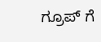ಗ್ರೂಪ್ ಗೆ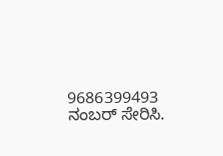9686399493 ನಂಬರ್ ಸೇರಿಸಿ.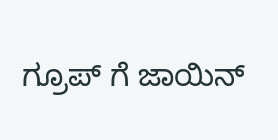ಗ್ರೂಪ್ ಗೆ ಜಾಯಿನ್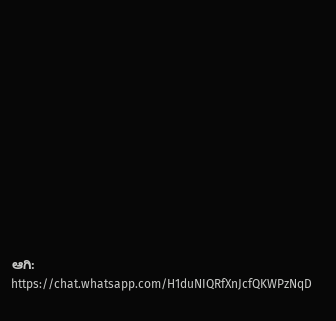ಆಗಿ:
https://chat.whatsapp.com/H1duNIQRfXnJcfQKWPzNqD